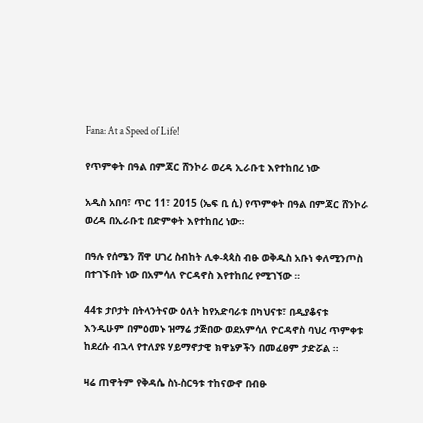Fana: At a Speed of Life!

የጥምቀት በዓል በምጃር ሸንኮራ ወረዳ ኢራቡቲ እየተከበረ ነው

አዲስ አበባ፣ ጥር 11፣ 2015 (ኤፍ ቢ ሲ) የጥምቀት በዓል በምጃር ሸንኮራ ወረዳ በኢራቡቲ በድምቀት እየተከበረ ነው።

በዓሉ የሰሜን ሸዋ ሀገረ ስብከት ሊቀ-ጳጳስ ብፁ ወቅዱስ አቡነ ቀለሚንጦስ በተገኙበት ነው በአምሳለ ዮርዳኖስ እየተከበረ የሚገኘው ።

44ቱ ታቦታት በትላንትናው ዕለት ከየአድባራቱ በካህናቱ፣ በዲያቆናቱ እንዲሁም በምዕመኑ ዝማሬ ታጅበው ወደአምሳለ ዮርዳኖስ ባህረ ጥምቀቱ ከደረሱ ብኋላ የተለያዩ ሃይማኖታዊ ክዋኔዎችን በመፈፀም ታድሯል ፡፡

ዛሬ ጠዋትም የቅዳሴ ስነ-ስርዓቱ ተከናውኖ በብፁ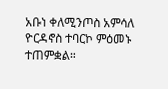አቡነ ቀለሚንጦስ አምሳለ ዮርዳኖስ ተባርኮ ምዕመኑ ተጠምቋል።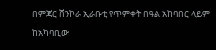በምጃር ሸንኮራ ኢራቡቲ የጥምቀት በዓል አከባበር ላይም ከአካባቢው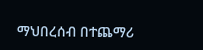ማህበረሰብ በተጨማሪ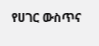የሀገር ውስጥና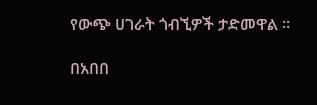የውጭ ሀገራት ጎብኚዎች ታድመዋል ።

በአበበ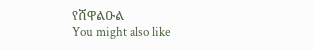የሸዋልዑል
You might also like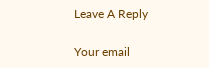Leave A Reply

Your email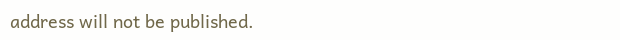address will not be published.